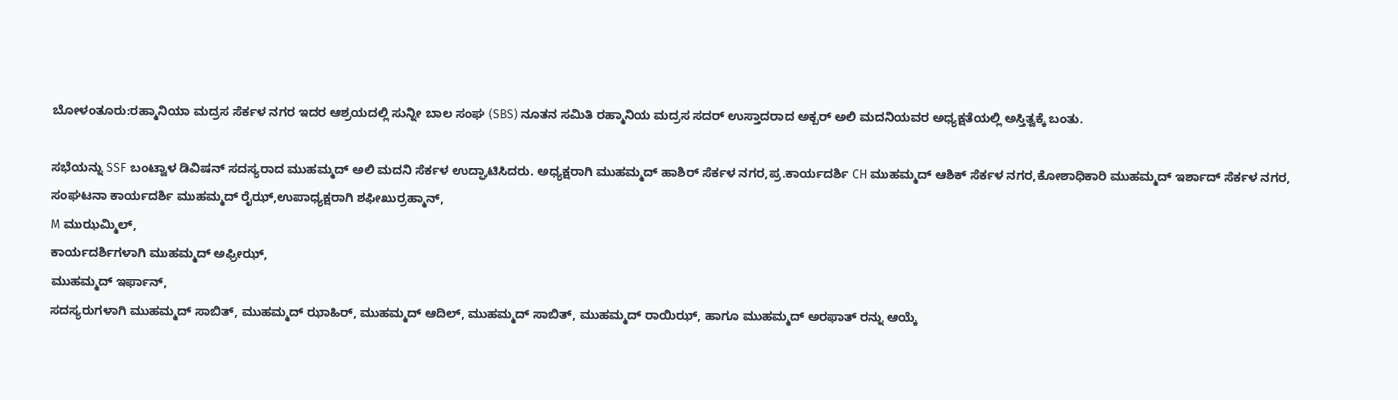ಬೋಳಂತೂರು:ರಹ್ಮಾನಿಯಾ ಮದ್ರಸ ಸೆರ್ಕಳ ನಗರ ಇದರ ಆಶ್ರಯದಲ್ಲಿ ಸುನ್ನೀ ಬಾಲ ಸಂಘ (SBS) ನೂತನ ಸಮಿತಿ ರಹ್ಮಾನಿಯ ಮದ್ರಸ ಸದರ್ ಉಸ್ತಾದರಾದ ಅಕ್ಬರ್ ಅಲಿ ಮದನಿಯವರ ಅಧ್ಯಕ್ಷತೆಯಲ್ಲಿ ಅಸ್ತಿತ್ವಕ್ಕೆ ಬಂತು.

ಸಭೆಯನ್ನು SSF ಬಂಟ್ವಾಳ ಡಿವಿಷನ್ ಸದಸ್ಯರಾದ ಮುಹಮ್ಮದ್ ಅಲಿ ಮದನಿ ಸೆರ್ಕಳ ಉದ್ಘಾಟಿಸಿದರು. ಅಧ್ಯಕ್ಷರಾಗಿ ಮುಹಮ್ಮದ್ ಹಾಶಿರ್ ಸೆರ್ಕಳ ನಗರ,ಪ್ರ.ಕಾರ್ಯದರ್ಶಿ CH ಮುಹಮ್ಮದ್ ಆಶಿಕ್ ಸೆರ್ಕಳ ನಗರ,ಕೋಶಾಧಿಕಾರಿ ಮುಹಮ್ಮದ್ ಇರ್ಶಾದ್ ಸೆರ್ಕಳ ನಗರ,
ಸಂಘಟನಾ ಕಾರ್ಯದರ್ಶಿ ಮುಹಮ್ಮದ್ ರೈಝ್,ಉಪಾಧ್ಯಕ್ಷರಾಗಿ ಶಫೀಖುರ್ರಹ್ಮಾನ್,
M ಮುಝಮ್ಮಿಲ್,
ಕಾರ್ಯದರ್ಶಿಗಳಾಗಿ ಮುಹಮ್ಮದ್ ಅಫ್ರೀಝ್,
ಮುಹಮ್ಮದ್ ಇರ್ಫಾನ್,
ಸದಸ್ಯರುಗಳಾಗಿ ಮುಹಮ್ಮದ್ ಸಾಬಿತ್, ಮುಹಮ್ಮದ್ ಝಾಹಿರ್, ಮುಹಮ್ಮದ್ ಆದಿಲ್, ಮುಹಮ್ಮದ್ ಸಾಬಿತ್, ಮುಹಮ್ಮದ್ ರಾಯಿಝ್, ಹಾಗೂ ಮುಹಮ್ಮದ್ ಅರಫಾತ್ ರನ್ನು ಆಯ್ಕೆ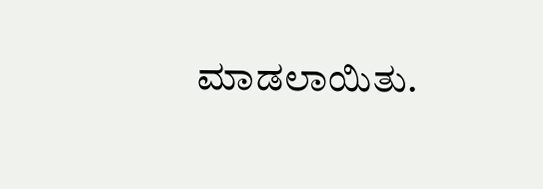ಮಾಡಲಾಯಿತು.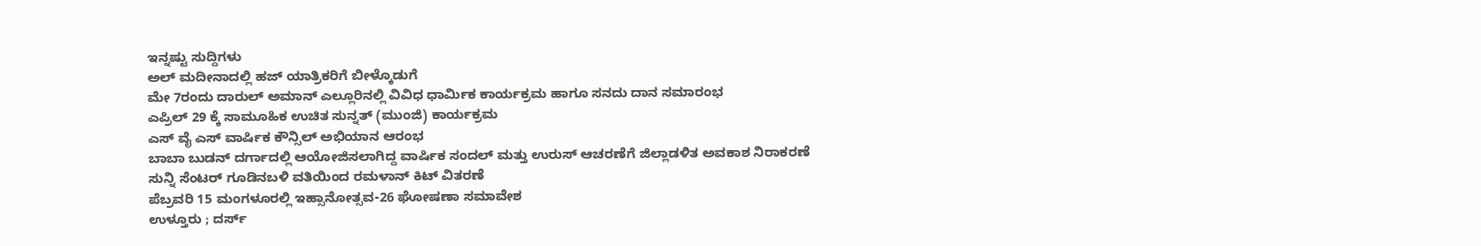ಇನ್ನಷ್ಟು ಸುದ್ದಿಗಳು
ಅಲ್ ಮದೀನಾದಲ್ಲಿ ಹಜ್ ಯಾತ್ರಿಕರಿಗೆ ಬೀಳ್ಕೊಡುಗೆ
ಮೇ 7ರಂದು ದಾರುಲ್ ಅಮಾನ್ ಎಲ್ಲೂರಿನಲ್ಲಿ ವಿವಿಧ ಧಾರ್ಮಿಕ ಕಾರ್ಯಕ್ರಮ ಹಾಗೂ ಸನದು ದಾನ ಸಮಾರಂಭ
ಎಪ್ರಿಲ್ 29 ಕ್ಕೆ ಸಾಮೂಹಿಕ ಉಚಿತ ಸುನ್ನತ್ (ಮುಂಜಿ) ಕಾರ್ಯಕ್ರಮ
ಎಸ್ ವೈ ಎಸ್ ವಾರ್ಷಿಕ ಕೌನ್ಸಿಲ್ ಅಭಿಯಾನ ಆರಂಭ
ಬಾಬಾ ಬುಡನ್ ದರ್ಗಾದಲ್ಲಿ ಆಯೋಜಿಸಲಾಗಿದ್ದ ವಾರ್ಷಿಕ ಸಂದಲ್ ಮತ್ತು ಉರುಸ್ ಆಚರಣೆಗೆ ಜಿಲ್ಲಾಡಳಿತ ಅವಕಾಶ ನಿರಾಕರಣೆ
ಸುನ್ನಿ ಸೆಂಟರ್ ಗೂಡಿನಬಳಿ ವತಿಯಿಂದ ರಮಳಾನ್ ಕಿಟ್ ವಿತರಣೆ
ಪೆಬ್ರವರಿ 15 ಮಂಗಳೂರಲ್ಲಿ ಇಹ್ಸಾನೋತ್ಸವ-26 ಘೋಷಣಾ ಸಮಾವೇಶ
ಉಳ್ತೂರು ; ದರ್ಸ್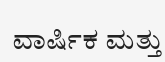ವಾರ್ಷಿಕ ಮತ್ತು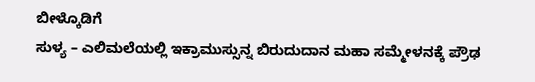ಬೀಳ್ಕೊಡಿಗೆ
ಸುಳ್ಯ – ಎಲಿಮಲೆಯಲ್ಲಿ ಇಕ್ರಾಮುಸ್ಸುನ್ನ ಬಿರುದುದಾನ ಮಹಾ ಸಮ್ಮೇಳನಕ್ಕೆ ಪ್ರೌಢ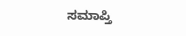ಸಮಾಪ್ತಿ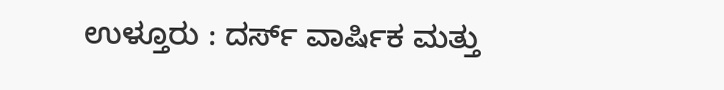ಉಳ್ತೂರು : ದರ್ಸ್ ವಾರ್ಷಿಕ ಮತ್ತು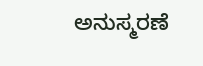ಅನುಸ್ಮರಣೆ